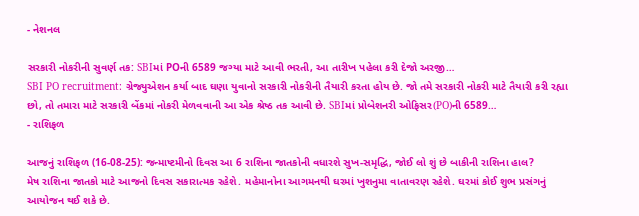- નેશનલ

સરકારી નોકરીની સુવર્ણ તક: SBIમાં POની 6589 જગ્યા માટે આવી ભરતી, આ તારીખ પહેલા કરી દેજો અરજી…
SBI PO recruitment: ગ્રેજ્યુએશન કર્યા બાદ ઘણા યુવાનો સરકારી નોકરીની તૈયારી કરતા હોય છે. જો તમે સરકારી નોકરી માટે તૈયારી કરી રહ્યા છો, તો તમારા માટે સરકારી બેંકમાં નોકરી મેળવવાની આ એક શ્રેષ્ઠ તક આવી છે. SBIમાં પ્રોબેશનરી ઓફિસર(PO)ની 6589…
- રાશિફળ

આજનું રાશિફળ (16-08-25): જન્માષ્ટમીનો દિવસ આ 6 રાશિના જાતકોની વધારશે સુખ-સમૃદ્ધિ, જોઈ લો શું છે બાકીની રાશિના હાલ?
મેષ રાશિના જાતકો માટે આજનો દિવસ સકારાત્મક રહેશે. મહેમાનોના આગમનથી ઘરમાં ખુશનુમા વાતાવરણ રહેશે. ઘરમાં કોઈ શુભ પ્રસંગનું આયોજન થઈ શકે છે.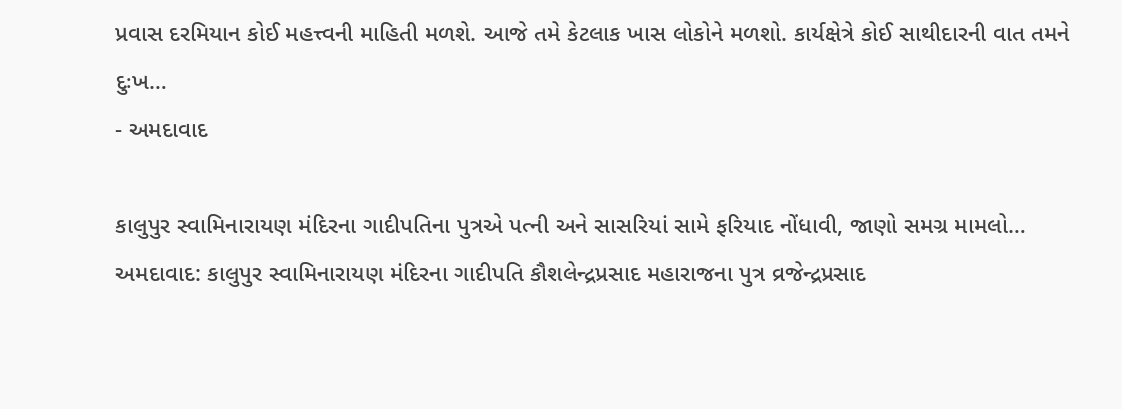પ્રવાસ દરમિયાન કોઈ મહત્ત્વની માહિતી મળશે. આજે તમે કેટલાક ખાસ લોકોને મળશો. કાર્યક્ષેત્રે કોઈ સાથીદારની વાત તમને દુઃખ…
- અમદાવાદ

કાલુપુર સ્વામિનારાયણ મંદિરના ગાદીપતિના પુત્રએ પત્ની અને સાસરિયાં સામે ફરિયાદ નોંધાવી, જાણો સમગ્ર મામલો…
અમદાવાદ: કાલુપુર સ્વામિનારાયણ મંદિરના ગાદીપતિ કૌશલેન્દ્રપ્રસાદ મહારાજના પુત્ર વ્રજેન્દ્રપ્રસાદ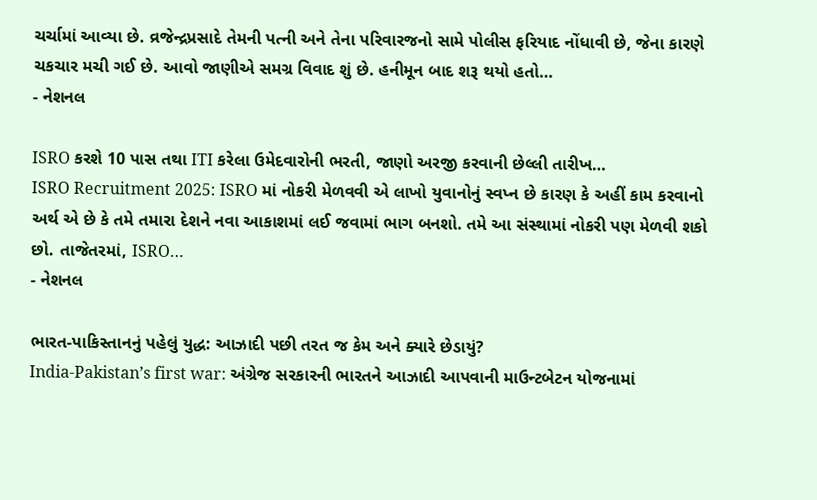ચર્ચામાં આવ્યા છે. વ્રજેન્દ્રપ્રસાદે તેમની પત્ની અને તેના પરિવારજનો સામે પોલીસ ફરિયાદ નોંધાવી છે, જેના કારણે ચકચાર મચી ગઈ છે. આવો જાણીએ સમગ્ર વિવાદ શું છે. હનીમૂન બાદ શરૂ થયો હતો…
- નેશનલ

ISRO કરશે 10 પાસ તથા ITI કરેલા ઉમેદવારોની ભરતી, જાણો અરજી કરવાની છેલ્લી તારીખ…
ISRO Recruitment 2025: ISRO માં નોકરી મેળવવી એ લાખો યુવાનોનું સ્વપ્ન છે કારણ કે અહીં કામ કરવાનો અર્થ એ છે કે તમે તમારા દેશને નવા આકાશમાં લઈ જવામાં ભાગ બનશો. તમે આ સંસ્થામાં નોકરી પણ મેળવી શકો છો. તાજેતરમાં, ISRO…
- નેશનલ

ભારત-પાકિસ્તાનનું પહેલું યુદ્ધ: આઝાદી પછી તરત જ કેમ અને ક્યારે છેડાયું?
India-Pakistan’s first war: અંગ્રેજ સરકારની ભારતને આઝાદી આપવાની માઉન્ટબેટન યોજનામાં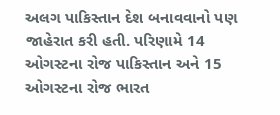અલગ પાકિસ્તાન દેશ બનાવવાનો પણ જાહેરાત કરી હતી. પરિણામે 14 ઓગસ્ટના રોજ પાકિસ્તાન અને 15 ઓગસ્ટના રોજ ભારત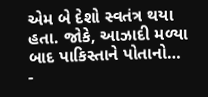એમ બે દેશો સ્વતંત્ર થયા હતા. જોકે, આઝાદી મળ્યા બાદ પાકિસ્તાને પોતાનો…
-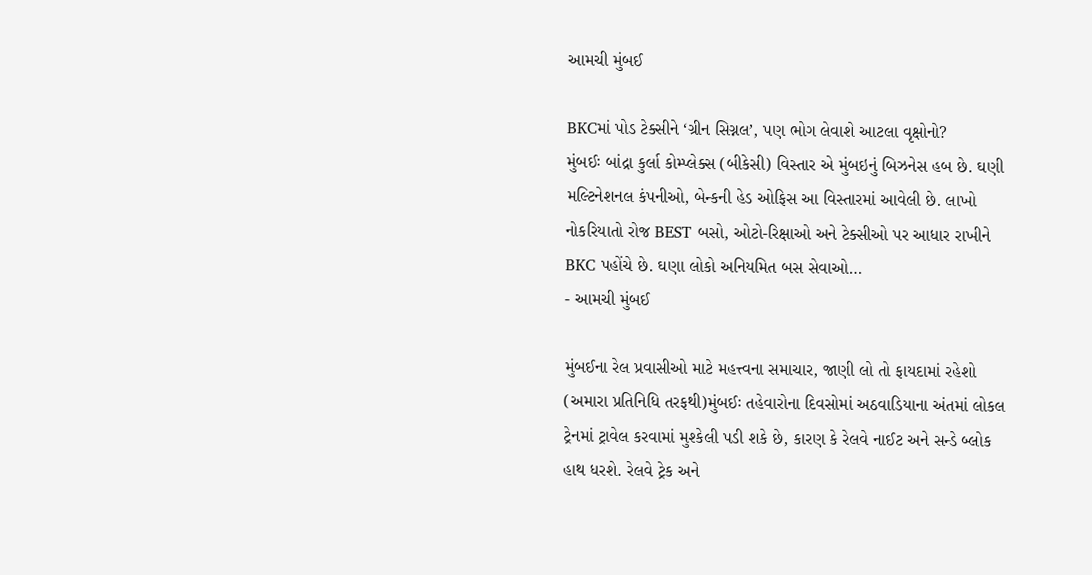આમચી મુંબઈ

BKCમાં પોડ ટેક્સીને ‘ગ્રીન સિગ્નલ’, પણ ભોગ લેવાશે આટલા વૃક્ષોનો?
મુંબઈઃ બાંદ્રા કુર્લા કોમ્પ્લેક્સ (બીકેસી) વિસ્તાર એ મુંબઇનું બિઝનેસ હબ છે. ઘણી મલ્ટિનેશનલ કંપનીઓ, બેન્કની હેડ ઓફિસ આ વિસ્તારમાં આવેલી છે. લાખો નોકરિયાતો રોજ BEST બસો, ઓટો-રિક્ષાઓ અને ટેક્સીઓ પર આધાર રાખીને BKC પહોંચે છે. ઘણા લોકો અનિયમિત બસ સેવાઓ…
- આમચી મુંબઈ

મુંબઈના રેલ પ્રવાસીઓ માટે મહત્ત્વના સમાચાર, જાણી લો તો ફાયદામાં રહેશો
(અમારા પ્રતિનિધિ તરફથી)મુંબઈઃ તહેવારોના દિવસોમાં અઠવાડિયાના અંતમાં લોકલ ટ્રેનમાં ટ્રાવેલ કરવામાં મુશ્કેલી પડી શકે છે, કારણ કે રેલવે નાઈટ અને સન્ડે બ્લોક હાથ ધરશે. રેલવે ટ્રેક અને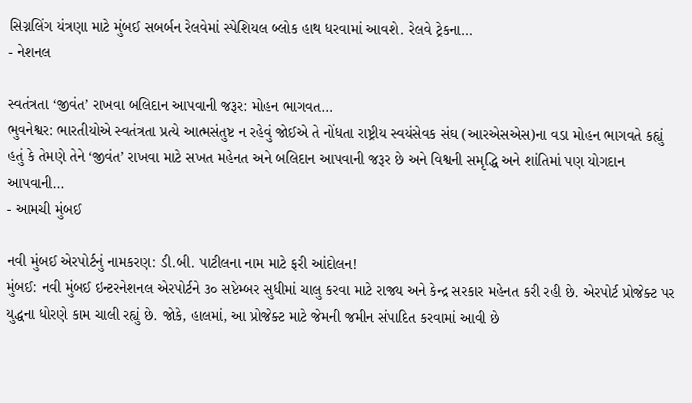સિગ્નલિંગ યંત્રણા માટે મુંબઈ સબર્બન રેલવેમાં સ્પેશિયલ બ્લોક હાથ ધરવામાં આવશે. રેલવે ટ્રેકના…
- નેશનલ

સ્વતંત્રતા ‘જીવંત’ રાખવા બલિદાન આપવાની જરૂર: મોહન ભાગવત…
ભુવનેશ્વર: ભારતીયોએ સ્વતંત્રતા પ્રત્યે આત્મસંતુષ્ટ ન રહેવું જોઈએ તે નોંધતા રાષ્ટ્રીય સ્વયંસેવક સંઘ (આરએસએસ)ના વડા મોહન ભાગવતે કહ્યું હતું કે તેમણે તેને ‘જીવંત’ રાખવા માટે સખત મહેનત અને બલિદાન આપવાની જરૂર છે અને વિશ્વની સમૃદ્ધિ અને શાંતિમાં પણ યોગદાન આપવાની…
- આમચી મુંબઈ

નવી મુંબઈ એરપોર્ટનું નામકરણ: ડી.બી. પાટીલના નામ માટે ફરી આંદોલન!
મુંબઈ: નવી મુંબઈ ઇન્ટરનેશનલ એરપોર્ટને ૩૦ સપ્ટેમ્બર સુધીમાં ચાલુ કરવા માટે રાજ્ય અને કેન્દ્ર સરકાર મહેનત કરી રહી છે. એરપોર્ટ પ્રોજેક્ટ પર યુદ્ધના ધોરણે કામ ચાલી રહ્યું છે. જોકે, હાલમાં, આ પ્રોજેક્ટ માટે જેમની જમીન સંપાદિત કરવામાં આવી છે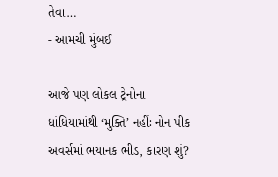તેવા…
- આમચી મુંબઈ

આજે પણ લોકલ ટ્રેનોના ધાંધિયામાંથી ‘મુક્તિ’ નહીંઃ નોન પીક અવર્સમાં ભયાનક ભીડ, કારણ શું?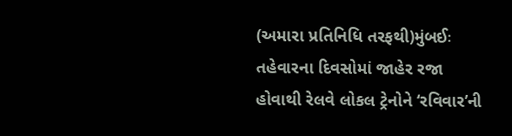(અમારા પ્રતિનિધિ તરફથી)મુંબઈઃ તહેવારના દિવસોમાં જાહેર રજા હોવાથી રેલવે લોકલ ટ્રેનોને ‘રવિવાર’ની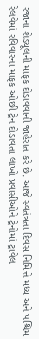રજાના શેડયૂલની માફક દોડાવવાની જાહેરાત કરે છે. આજે સ્વતંત્રતા દિવસ નિમિત્તે મધ્ય અને પશ્ચિમ રેલવેમાં રવિવારના માફક ઓછી ટ્રેન દોડાવતા લાખો પ્રવાસીઓને ટ્રેનોમાં ટ્રાવેલ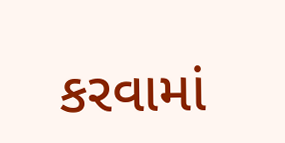કરવામાં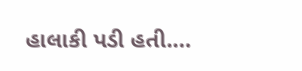હાલાકી પડી હતી.…